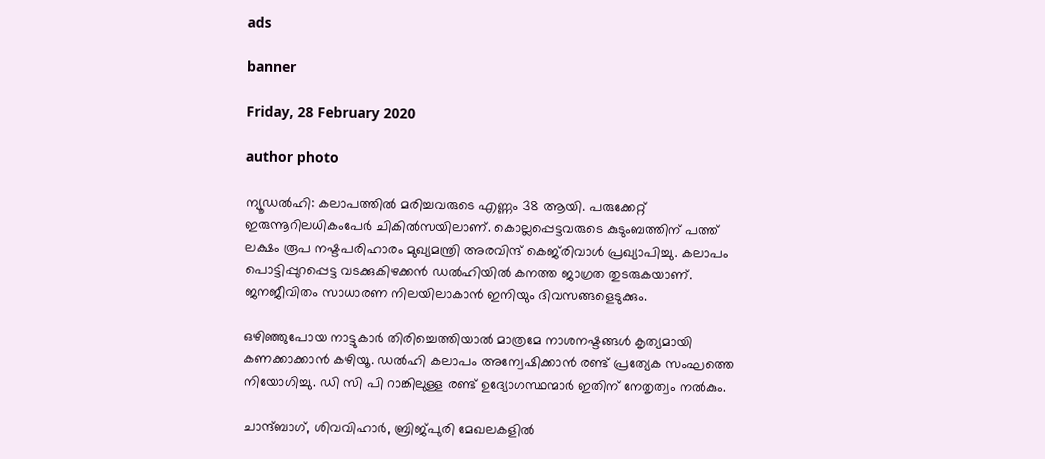ads

banner

Friday, 28 February 2020

author photo

ന്യൂഡല്‍ഹി: കലാപത്തില്‍ മരിച്ചവരുടെ എണ്ണം 38 ആയി. പരുക്കേറ്റ് ഇരുന്നൂറിലധികംപേര്‍ ചികില്‍സയിലാണ്. കൊല്ലപ്പെട്ടവരുടെ കുടുംബത്തിന് പത്ത് ലക്ഷം രൂപ നഷ്ടപരിഹാരം മുഖ്യമന്ത്രി അരവിന്ദ് കെജ്‌രിവാള്‍ പ്രഖ്യാപിച്ചു. കലാപം പൊട്ടിപ്പുറപ്പെട്ട വടക്കുകിഴക്കന്‍ ഡല്‍ഹിയില്‍ കനത്ത ജാഗ്രത തുടരുകയാണ്. ജനജീവിതം സാധാരണ നിലയിലാകാന്‍ ഇനിയും ദിവസങ്ങളെടുക്കും.

ഒഴിഞ്ഞുപോയ നാട്ടുകാര്‍ തിരിച്ചെത്തിയാല്‍ മാത്രമേ നാശനഷ്ടങ്ങള്‍ കൃത്യമായി കണക്കാക്കാന്‍ കഴിയൂ. ഡല്‍ഹി കലാപം അന്വേഷിക്കാന്‍ രണ്ട് പ്രത്യേക സംഘത്തെ നിയോഗിച്ചു. ഡി സി പി റാങ്കിലുള്ള രണ്ട് ഉദ്യോഗസ്ഥന്മാര്‍ ഇതിന് നേതൃത്വം നല്‍കും.

ചാന്ദ്ബാഗ്, ശിവവിഹാര്‍, ബ്രിജ്പുരി മേഖലകളില്‍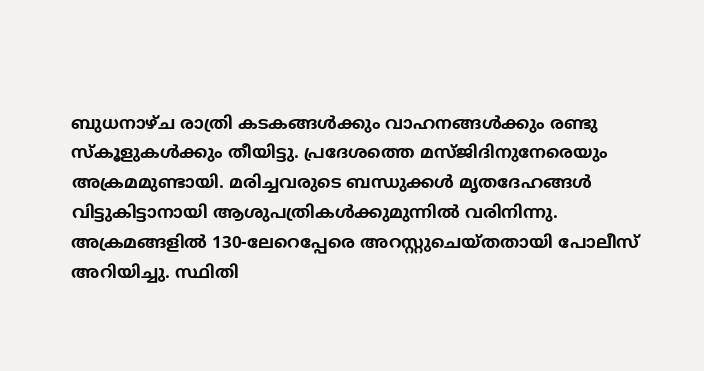ബുധനാഴ്ച രാത്രി കടകങ്ങള്‍ക്കും വാഹനങ്ങള്‍ക്കും രണ്ടു സ്കൂളുകള്‍ക്കും തീയിട്ടു. പ്രദേശത്തെ മസ്ജിദിനുനേരെയും അക്രമമുണ്ടായി. മരിച്ചവരുടെ ബന്ധുക്കള്‍ മൃതദേഹങ്ങള്‍ വിട്ടുകിട്ടാനായി ആശുപത്രികള്‍ക്കുമുന്നില്‍ വരിനിന്നു. അക്രമങ്ങളില്‍ 130-ലേറെപ്പേരെ അറസ്റ്റുചെയ്തതായി പോലീസ് അറിയിച്ചു. സ്ഥിതി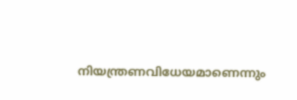നിയന്ത്രണവിധേയമാണെന്നും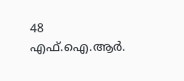48 എഫ്.ഐ.ആര്‍.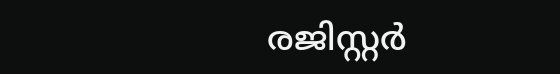രജിസ്റ്റര്‍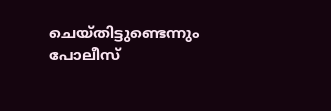ചെയ്തിട്ടുണ്ടെന്നും പോലീസ്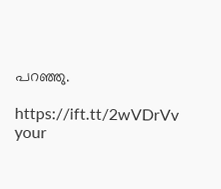പറഞ്ഞു.

https://ift.tt/2wVDrVv
your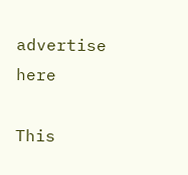advertise here

This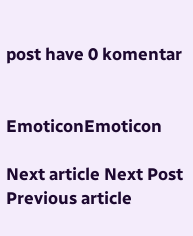post have 0 komentar


EmoticonEmoticon

Next article Next Post
Previous article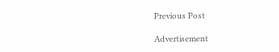Previous Post

Advertisement